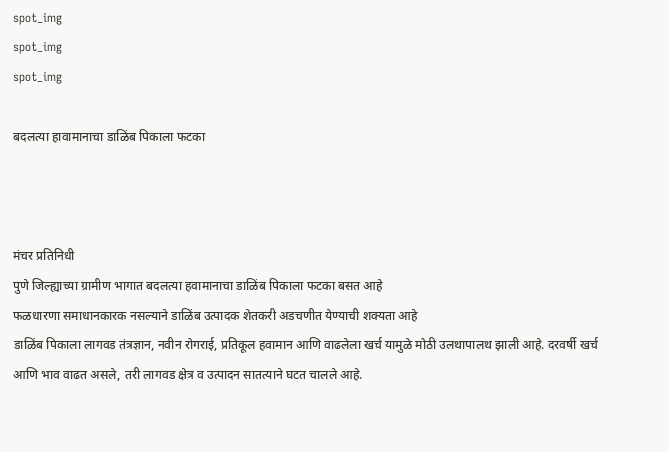spot_img
spot_img
spot_img

बदलत्या हावामानाचा डाळिंब पिकाला फटका



मंचर प्रतिनिधी
पुणे जिल्ह्याच्या ग्रामीण भागात बदलत्या हवामानाचा डाळिंब पिकाला फटका बसत आहे
फळधारणा समाधानकारक नसल्याने डाळिंब उत्पादक शेतकरी अडचणीत येण्याची शक्यता आहे
डाळिंब पिकाला लागवड तंत्रज्ञान, नवीन रोगराई, प्रतिकूल हवामान आणि वाढलेला खर्च यामुळे मोठी उलथापालथ झाली आहे. दरवर्षी खर्च आणि भाव वाढत असले, तरी लागवड क्षेत्र व उत्पादन सातत्याने घटत चालले आहे.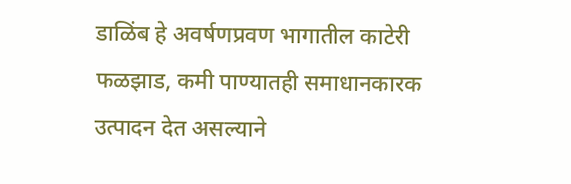डाळिंब हे अवर्षणप्रवण भागातील काटेरी फळझाड, कमी पाण्यातही समाधानकारक उत्पादन देत असल्याने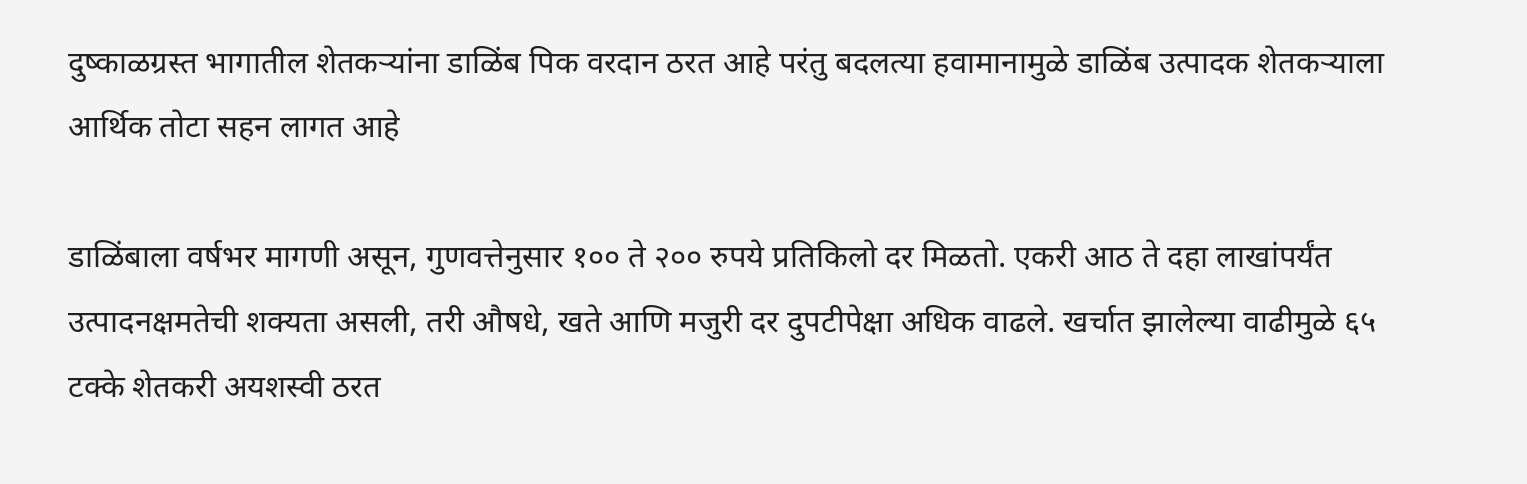दुष्काळग्रस्त भागातील शेतकऱ्यांना डाळिंब पिक वरदान ठरत आहे परंतु बदलत्या हवामानामुळे डाळिंब उत्पादक शेतकऱ्याला आर्थिक तोटा सहन लागत आहे

डाळिंबाला वर्षभर मागणी असून, गुणवत्तेनुसार १०० ते २०० रुपये प्रतिकिलो दर मिळतो. एकरी आठ ते दहा लाखांपर्यंत उत्पादनक्षमतेची शक्यता असली, तरी औषधे, खते आणि मजुरी दर दुपटीपेक्षा अधिक वाढले. खर्चात झालेल्या वाढीमुळे ६५ टक्के शेतकरी अयशस्वी ठरत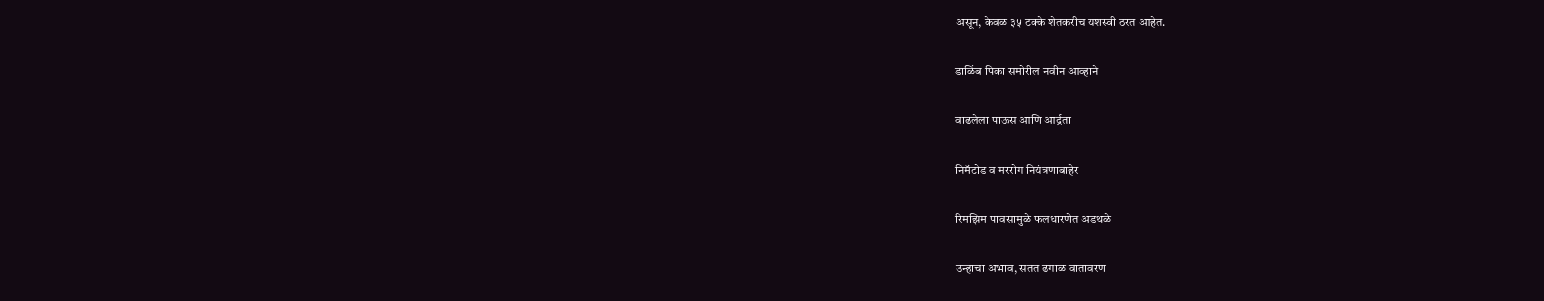असून, केवळ ३५ टक्के शेतकरीच यशस्वी ठरत आहेत.

डाळिंब पिका समोरील नवीन आव्हाने

वाढलेला पाऊस आणि आर्द्रता

निमॅटोड व मररोग नियंत्रणाबाहेर

रिमझिम पावसामुळे फलधारणेत अडथळे

उन्हाचा अभाव, सतत ढगाळ वातावरण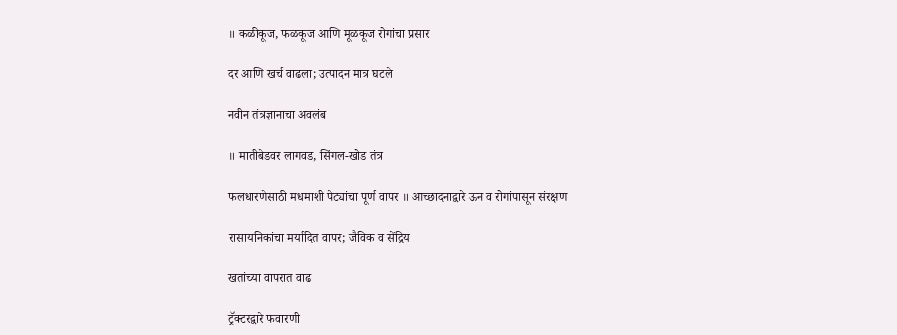॥ कळीकूज, फळकूज आणि मूळकूज रोगांचा प्रसार

दर आणि खर्च वाढला; उत्पादन मात्र घटले

नवीन तंत्रज्ञानाचा अवलंब

॥ मातीबेडवर लागवड, सिंगल-खोड तंत्र

फलधारणेसाठी मधमाशी पेट्यांचा पूर्ण वापर ॥ आच्छादनाद्वारे ऊन व रोगांपासून संरक्षण

रासायनिकांचा मर्यादित वापर; जैविक व सेंद्रिय

खतांच्या वापरात वाढ

ट्रॅक्टरद्वारे फवारणी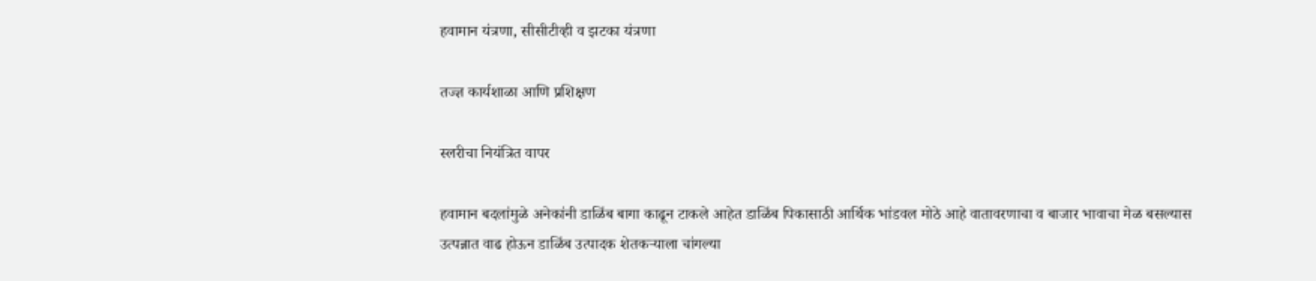हवामान यंत्रणा, सीसीटीव्ही व झटका यंत्रणा

तज्ज्ञ कार्यशाळा आणि प्रशिक्षण

स्लरीचा नियंत्रित वापर

हवामान बदलांमुळे अनेकांनी डाळिंब बागा काढून टाकले आहेत डाळिंब पिकासाठी आर्थिक भांडवल मोठे आहे वातावरणाचा व बाजार भावाचा मेळ बसल्यास उत्पन्नात वाढ होऊन डाळिंब उत्पादक शेतकऱ्याला चांगल्या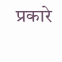प्रकारे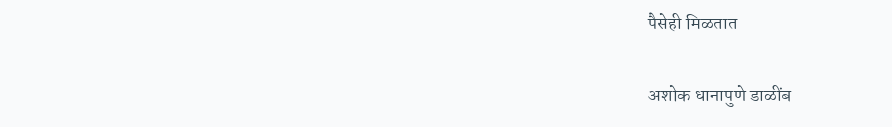पैसेही मिळतात

अशोक धानापुणे डाळींब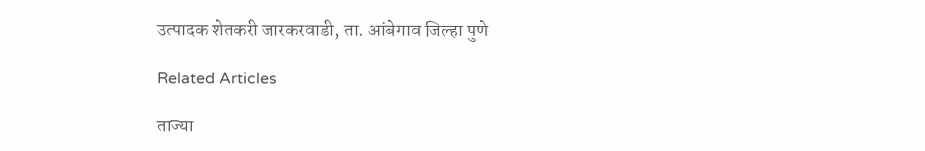उत्पादक शेतकरी जारकरवाडी, ता. आंबेगाव जिल्हा पुणे

Related Articles

ताज्या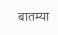बातम्या